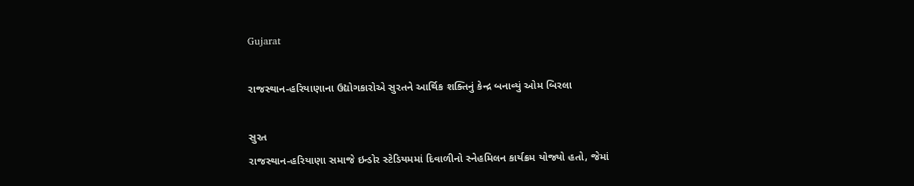Gujarat

રાજસ્થાન-હરિયાણાના ઉદ્યોગકારોએ સુરતને આર્થિક શક્તિનું કેન્દ્ર બનાવ્યું ઓમ બિરલા

સુરત
રાજસ્થાન-હરિયાણા સમાજે ઇન્ડોર સ્ટેડિયમમાં દિવાળીનો સ્નેહમિલન કાર્યક્રમ યોજ્યો હતો, જેમાં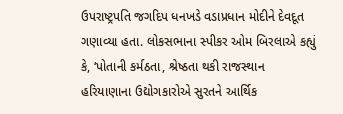ઉપરાષ્ટ્રપતિ જગદિપ ધનખડે વડાપ્રધાન મોદીને દેવદૂત ગણાવ્યા હતા. લોકસભાના સ્પીકર ઓમ બિરલાએ કહ્યું કે, ‘પોતાની કર્મઠતા, શ્રેષ્ઠતા થકી રાજસ્થાન હરિયાણાના ઉદ્યોગકારોએ સુરતને આર્થિક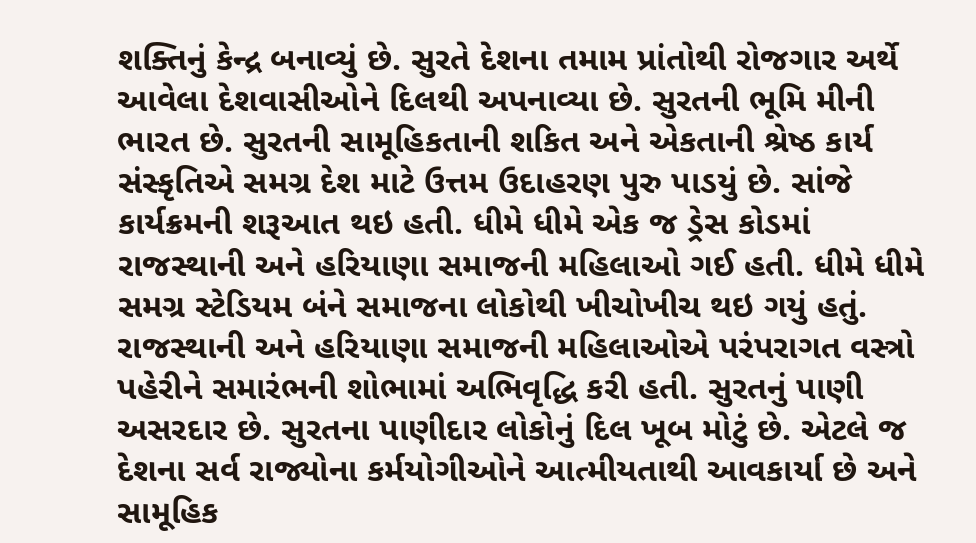શક્તિનું કેન્દ્ર બનાવ્યું છે. સુરતે દેશના તમામ પ્રાંતોથી રોજગાર અર્થે આવેલા દેશવાસીઓને દિલથી અપનાવ્યા છે. સુરતની ભૂમિ મીની ભારત છે. સુરતની સામૂહિકતાની શકિત અને એકતાની શ્રેષ્ઠ કાર્ય સંસ્કૃતિએ સમગ્ર દેશ માટે ઉત્તમ ઉદાહરણ પુરુ પાડયું છે. સાંજે કાર્યક્રમની શરૂઆત થઇ હતી. ધીમે ધીમે એક જ ડ્રેસ કોડમાં રાજસ્થાની અને હરિયાણા સમાજની મહિલાઓ ગઈ હતી. ધીમે ધીમે સમગ્ર સ્ટેડિયમ બંને સમાજના લોકોથી ખીચોખીચ થઇ ગયું હતું. રાજસ્થાની અને હરિયાણા સમાજની મહિલાઓએ પરંપરાગત વસ્ત્રો પહેરીને સમારંભની શોભામાં અભિવૃદ્ધિ કરી હતી. સુરતનું પાણી અસરદાર છે. સુરતના પાણીદાર લોકોનું દિલ ખૂબ મોટું છે. એટલે જ દેશના સર્વ રાજ્યોના કર્મયોગીઓને આત્મીયતાથી આવકાર્યા છે અને સામૂહિક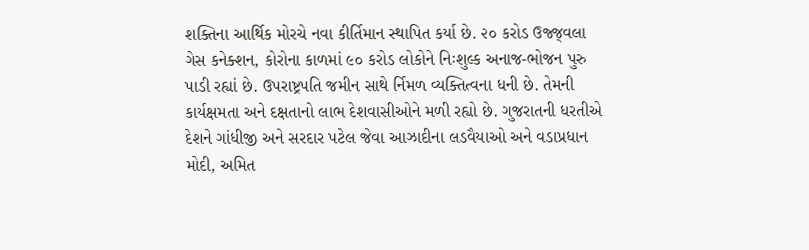શક્તિના આર્થિક મોરચે નવા કીર્તિમાન સ્થાપિત કર્યા છે. ૨૦ કરોડ ઉજ્જ્‌વલા ગેસ કનેક્શન, કોરોના કાળમાં ૯૦ કરોડ લોકોને નિઃશુલ્ક અનાજ-ભોજન પુરુ પાડી રહ્યાં છે. ઉપરાષ્ટ્રપતિ જમીન સાથે ર્નિમળ વ્યક્તિત્વના ધની છે. તેમની કાર્યક્ષમતા અને દક્ષતાનો લાભ દેશવાસીઓને મળી રહ્યો છે. ગુજરાતની ધરતીએ દેશને ગાંધીજી અને સરદાર પટેલ જેવા આઝાદીના લડવૈયાઓ અને વડાપ્રધાન મોદી, અમિત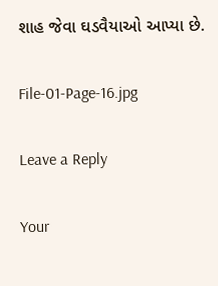શાહ જેવા ઘડવૈયાઓ આપ્યા છે.

File-01-Page-16.jpg

Leave a Reply

Your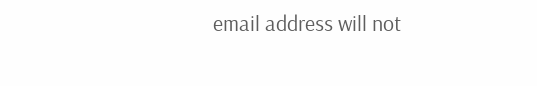email address will not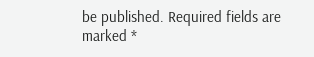be published. Required fields are marked *